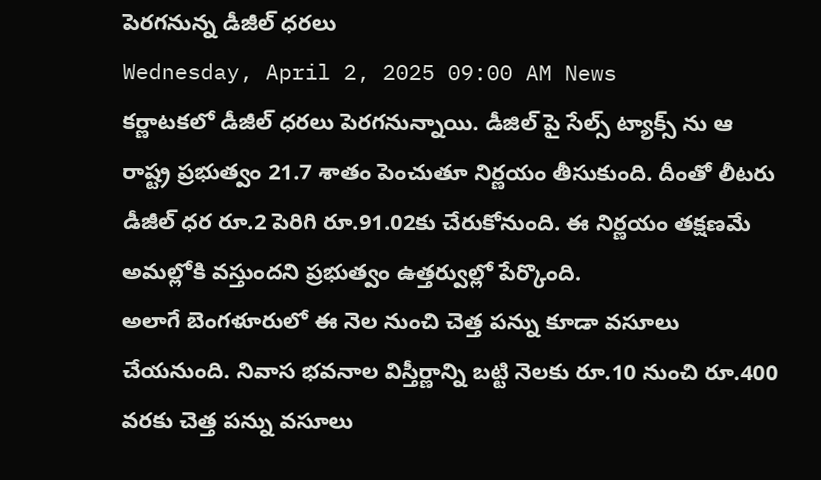పెరగనున్న డీజీల్ ధరలు
Wednesday, April 2, 2025 09:00 AM News
కర్ణాటకలో డీజీల్ ధరలు పెరగనున్నాయి. డీజిల్ పై సేల్స్ ట్యాక్స్ ను ఆ రాష్ట్ర ప్రభుత్వం 21.7 శాతం పెంచుతూ నిర్ణయం తీసుకుంది. దీంతో లీటరు డీజీల్ ధర రూ.2 పెరిగి రూ.91.02కు చేరుకోనుంది. ఈ నిర్ణయం తక్షణమే అమల్లోకి వస్తుందని ప్రభుత్వం ఉత్తర్వుల్లో పేర్కొంది.
అలాగే బెంగళూరులో ఈ నెల నుంచి చెత్త పన్ను కూడా వసూలు చేయనుంది. నివాస భవనాల విస్తీర్ణాన్ని బట్టి నెలకు రూ.10 నుంచి రూ.400 వరకు చెత్త పన్ను వసూలు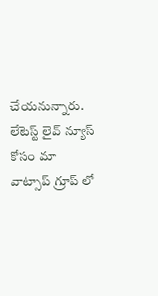చేయనున్నారు.
లేటెస్ట్ లైవ్ న్యూస్ కోసం మా వాట్సాప్ గ్రూప్ లో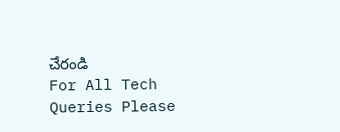చేరండి
For All Tech Queries Please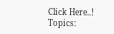Click Here..!
Topics: